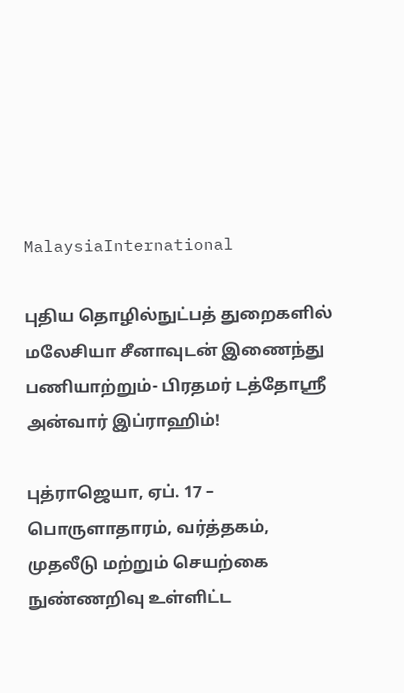MalaysiaInternational

புதிய தொழில்நுட்பத் துறைகளில் மலேசியா சீனாவுடன் இணைந்து பணியாற்றும்- பிரதமர் டத்தோஸ்ரீ அன்வார் இப்ராஹிம்!

புத்ராஜெயா, ஏப். 17 – பொருளாதாரம், வர்த்தகம், முதலீடு மற்றும் செயற்கை நுண்ணறிவு உள்ளிட்ட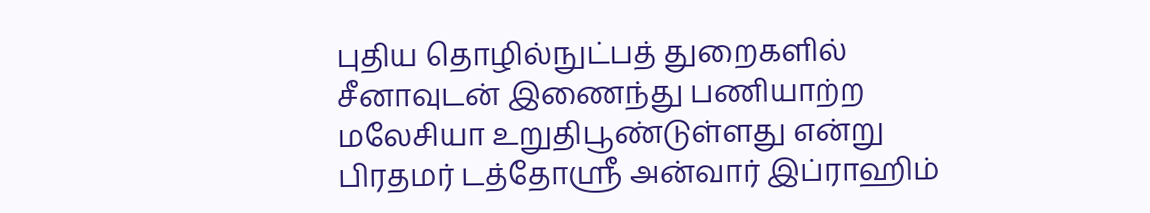புதிய தொழில்நுட்பத் துறைகளில் சீனாவுடன் இணைந்து பணியாற்ற மலேசியா உறுதிபூண்டுள்ளது என்று பிரதமர் டத்தோஸ்ரீ அன்வார் இப்ராஹிம்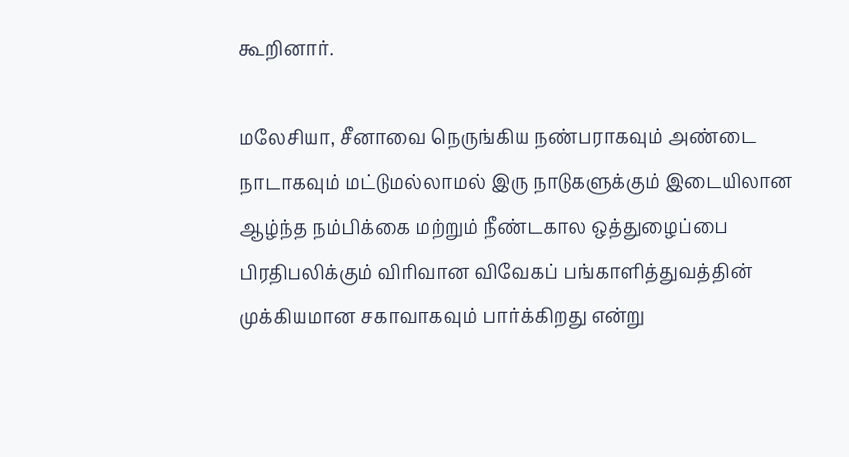கூறினார்.

மலேசியா, சீனாவை நெருங்கிய நண்பராகவும் அண்டை நாடாகவும் மட்டுமல்லாமல் இரு நாடுகளுக்கும் இடையிலான ஆழ்ந்த நம்பிக்கை மற்றும் நீண்டகால ஒத்துழைப்பை பிரதிபலிக்கும் விரிவான விவேகப் பங்காளித்துவத்தின் முக்கியமான சகாவாகவும் பார்க்கிறது என்று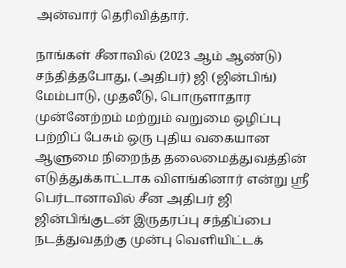அன்வார் தெரிவித்தார்.

நாங்கள் சீனாவில் (2023 ஆம் ஆண்டு) சந்தித்தபோது, (அதிபர்) ஜி (ஜின்பிங்) மேம்பாடு, முதலீடு, பொருளாதார முன்னேற்றம் மற்றும் வறுமை ஒழிப்பு பற்றிப் பேசும் ஒரு புதிய வகையான ஆளுமை நிறைந்த தலைமைத்துவத்தின் எடுத்துக்காட்டாக விளங்கினார் என்று ஸ்ரீ பெர்டானாவில் சீன அதிபர் ஜி ஜின்பிங்குடன் இருதரப்பு சந்திப்பை நடத்துவதற்கு முன்பு வெளியிட்டக்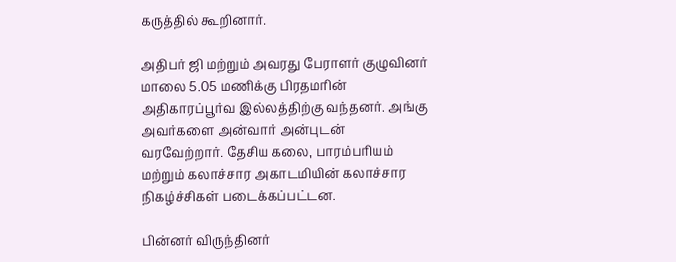கருத்தில் கூறினார்.

அதிபர் ஜி மற்றும் அவரது பேராளர் குழுவினர் மாலை 5.05 மணிக்கு பிரதமரின் அதிகாரப்பூர்வ இல்லத்திற்கு வந்தனர். அங்கு அவர்களை அன்வார் அன்புடன் வரவேற்றார். தேசிய கலை, பாரம்பரியம் மற்றும் கலாச்சார அகாடமியின் கலாச்சார நிகழ்ச்சிகள் படைக்கப்பட்டன.

பின்னர் விருந்தினர்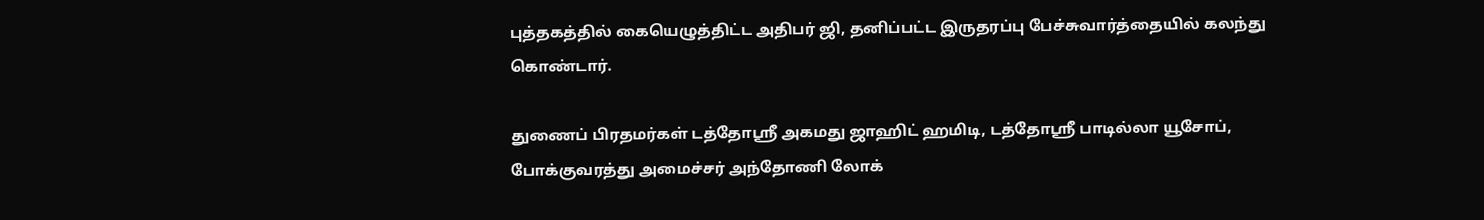புத்தகத்தில் கையெழுத்திட்ட அதிபர் ஜி, தனிப்பட்ட இருதரப்பு பேச்சுவார்த்தையில் கலந்து கொண்டார்.

துணைப் பிரதமர்கள் டத்தோஸ்ரீ அகமது ஜாஹிட் ஹமிடி, டத்தோஸ்ரீ பாடில்லா யூசோப், போக்குவரத்து அமைச்சர் அந்தோணி லோக்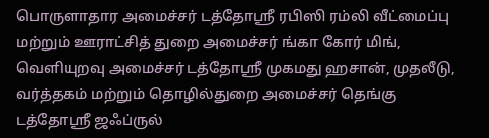பொருளாதார அமைச்சர் டத்தோஸ்ரீ ரபிஸி ரம்லி வீட்மைப்பு மற்றும் ஊராட்சித் துறை அமைச்சர் ங்கா கோர் மிங், வெளியுறவு அமைச்சர் டத்தோஸ்ரீ முகமது ஹசான், முதலீடு, வர்த்தகம் மற்றும் தொழில்துறை அமைச்சர் தெங்கு டத்தோஸ்ரீ ஜஃப்ருல்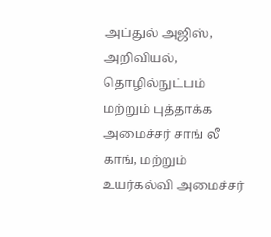அப்துல் அஜிஸ், அறிவியல், தொழில்நுட்பம் மற்றும் புத்தாக்க அமைச்சர் சாங் லீ காங், மற்றும் உயர்கல்வி அமைச்சர்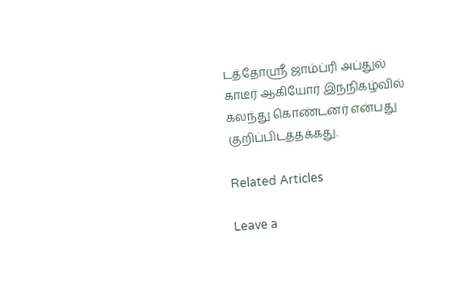டத்தோஸ்ரீ ஜாம்ப்ரி அப்துல் காடீர் ஆகியோர் இந்நிகழ்வில் கலந்து கொண்டனர் என்பது குறிப்பிடத்தக்கது.

Related Articles

Leave a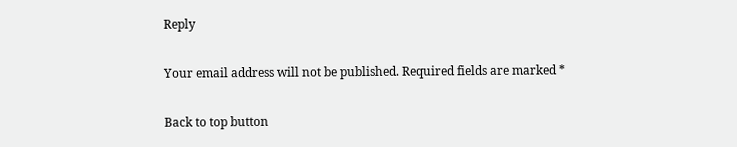Reply

Your email address will not be published. Required fields are marked *

Back to top button